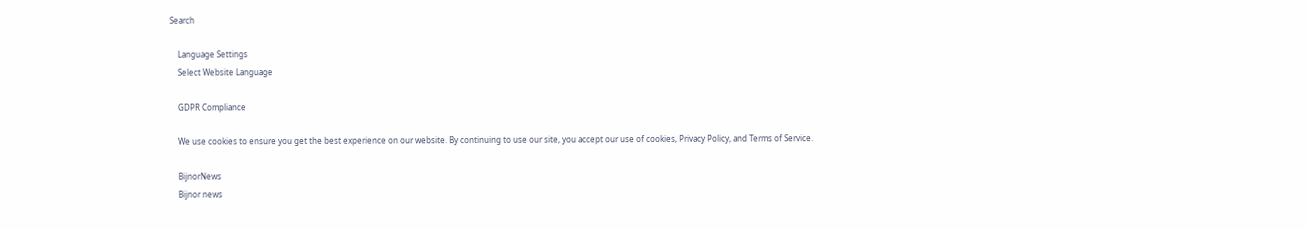Search

    Language Settings
    Select Website Language

    GDPR Compliance

    We use cookies to ensure you get the best experience on our website. By continuing to use our site, you accept our use of cookies, Privacy Policy, and Terms of Service.

    BijnorNews
    Bijnor news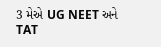3 મેએ UG NEET અને TAT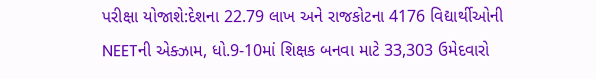પરીક્ષા યોજાશે:દેશના 22.79 લાખ અને રાજકોટના 4176 વિદ્યાર્થીઓની NEETની એક્ઝામ, ધો.9-10માં શિક્ષક બનવા માટે 33,303 ઉમેદવારો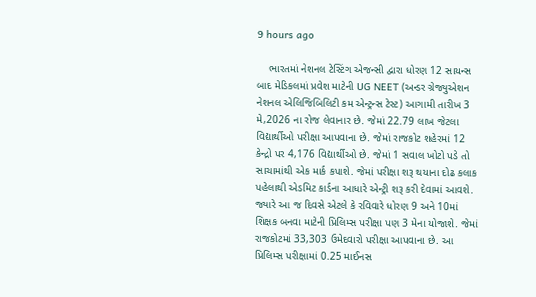9 hours ago

    ભારતમાં નેશનલ ટેસ્ટિંગ એજન્સી દ્વારા ધોરણ 12 સાયન્સ બાદ મેડિકલમાં પ્રવેશ માટેની UG NEET (અન્ડર ગ્રેજ્યુએશન નેશનલ એલિજિબિલિટી કમ એન્ટ્રન્સ ટેસ્ટ) આગામી તારીખ 3 મે,2026 ના રોજ લેવાનાર છે. જેમાં 22.79 લાખ જેટલા વિદ્યાર્થીઓ પરીક્ષા આપવાના છે. જેમાં રાજકોટ શહેરમાં 12 કેન્દ્રો પર 4,176 વિદ્યાર્થીઓ છે. જેમાં 1 સવાલ ખોટો પડે તો સાચામાંથી એક માર્ક કપાશે. જેમાં પરીક્ષા શરૂ થયાના દોઢ કલાક પહેલાથી એડમિટ કાર્ડના આધારે એન્ટ્રી શરૂ કરી દેવામાં આવશે. જ્યારે આ જ દિવસે એટલે કે રવિવારે ધોરણ 9 અને 10માં શિક્ષક બનવા માટેની પ્રિલિમ્સ પરીક્ષા પણ 3 મેના યોજાશે. જેમાં રાજકોટમાં 33,303 ઉમેદવારો પરીક્ષા આપવાના છે. આ પ્રિલિમ્સ પરીક્ષામાં 0.25 માઈનસ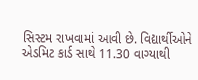સિસ્ટમ રાખવામાં આવી છે. વિદ્યાર્થીઓને એડમિટ કાર્ડ સાથે 11.30 વાગ્યાથી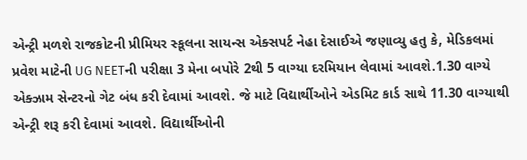એન્ટ્રી મળશે રાજકોટની પ્રીમિયર સ્કૂલના સાયન્સ એક્સપર્ટ નેહા દેસાઈએ જણાવ્યુ હતુ કે, મેડિકલમાં પ્રવેશ માટેની UG NEETની પરીક્ષા 3 મેના બપોરે 2થી 5 વાગ્યા દરમિયાન લેવામાં આવશે.1.30 વાગ્યે એક્ઝામ સેન્ટરનો ગેટ બંધ કરી દેવામાં આવશે. જે માટે વિદ્યાર્થીઓને એડમિટ કાર્ડ સાથે 11.30 વાગ્યાથી એન્ટ્રી શરૂ કરી દેવામાં આવશે. વિદ્યાર્થીઓની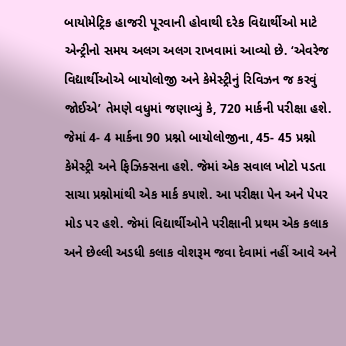બાયોમેટ્રિક હાજરી પૂરવાની હોવાથી દરેક વિદ્યાર્થીઓ માટે એન્ટ્રીનો સમય અલગ અલગ રાખવામાં આવ્યો છે. ‘એવરેજ વિદ્યાર્થીઓએ બાયોલોજી અને કેમેસ્ટ્રીનું રિવિઝન જ કરવું જોઈએ’ તેમણે વધુમાં જણાવ્યું કે, 720 માર્કની પરીક્ષા હશે. જેમાં 4- 4 માર્કના 90 પ્રશ્નો બાયોલોજીના, 45- 45 પ્રશ્નો કેમેસ્ટ્રી અને ફિઝિક્સના હશે. જેમાં એક સવાલ ખોટો પડતા સાચા પ્રશ્નોમાંથી એક માર્ક કપાશે. આ પરીક્ષા પેન અને પેપર મોડ પર હશે. જેમાં વિદ્યાર્થીઓને પરીક્ષાની પ્રથમ એક કલાક અને છેલ્લી અડધી કલાક વોશરૂમ જવા દેવામાં નહીં આવે અને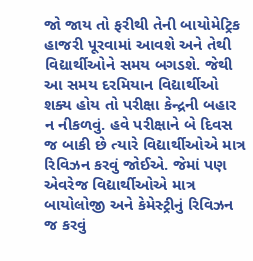જો જાય તો ફરીથી તેની બાયોમેટ્રિક હાજરી પૂરવામાં આવશે અને તેથી વિદ્યાર્થીઓને સમય બગડશે. જેથી આ સમય દરમિયાન વિદ્યાર્થીઓ શક્ય હોય તો પરીક્ષા કેન્દ્રની બહાર ન નીકળવું. હવે પરીક્ષાને બે દિવસ જ બાકી છે ત્યારે વિદ્યાર્થીઓએ માત્ર રિવિઝન કરવું જોઈએ. જેમાં પણ એવરેજ વિદ્યાર્થીઓએ માત્ર બાયોલોજી અને કેમેસ્ટ્રીનું રિવિઝન જ કરવું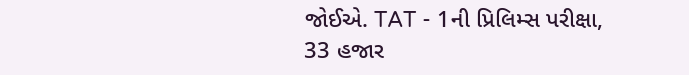જોઈએ. TAT - 1ની પ્રિલિમ્સ પરીક્ષા, 33 હજાર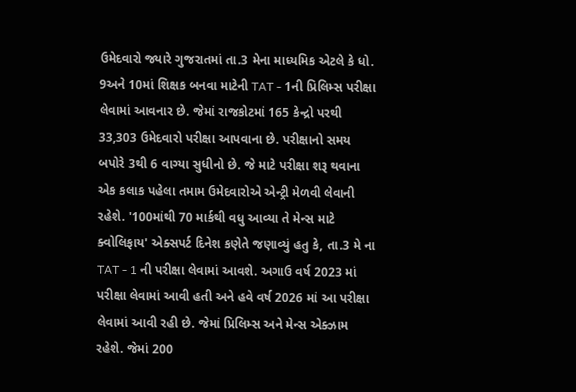ઉમેદવારો જ્યારે ગુજરાતમાં તા.3 મેના માધ્યમિક એટલે કે ધો. 9અને 10માં શિક્ષક બનવા માટેની TAT - 1ની પ્રિલિમ્સ પરીક્ષા લેવામાં આવનાર છે. જેમાં રાજકોટમાં 165 કેન્દ્રો પરથી 33,303 ઉમેદવારો પરીક્ષા આપવાના છે. પરીક્ષાનો સમય બપોરે 3થી 6 વાગ્યા સુધીનો છે. જે માટે પરીક્ષા શરૂ થવાના એક કલાક પહેલા તમામ ઉમેદવારોએ એન્ટ્રી મેળવી લેવાની રહેશે. '100માંથી 70 માર્કથી વધુ આવ્યા તે મેન્સ માટે ક્વોલિફાય' એક્સપર્ટ દિનેશ કણેતે જણાવ્યું હતુ કે, તા.3 મે ના TAT - 1 ની પરીક્ષા લેવામાં આવશે. અગાઉ વર્ષ 2023 માં પરીક્ષા લેવામાં આવી હતી અને હવે વર્ષ 2026 માં આ પરીક્ષા લેવામાં આવી રહી છે. જેમાં પ્રિલિમ્સ અને મેન્સ એક્ઝામ રહેશે. જેમાં 200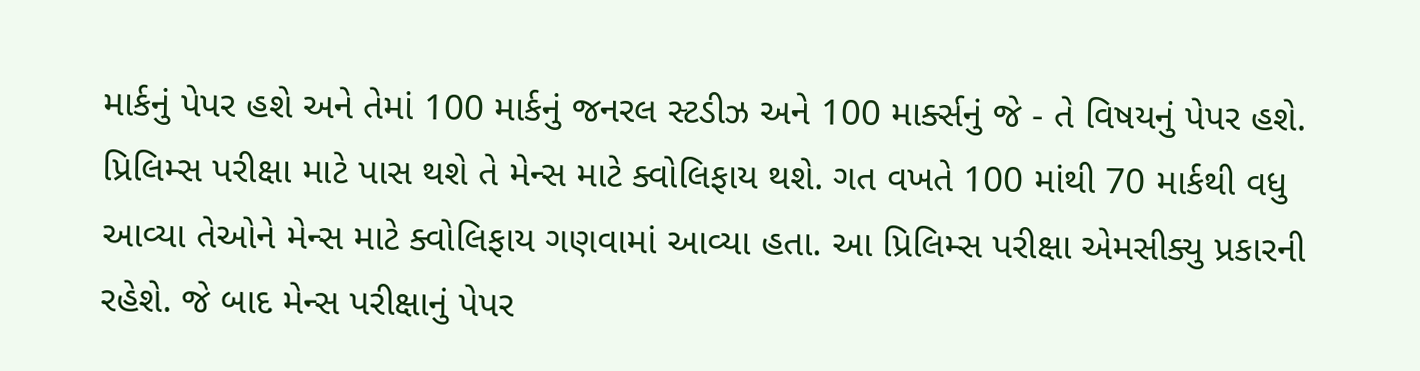માર્કનું પેપર હશે અને તેમાં 100 માર્કનું જનરલ સ્ટડીઝ અને 100 માર્ક્સનું જે - તે વિષયનું પેપર હશે. પ્રિલિમ્સ પરીક્ષા માટે પાસ થશે તે મેન્સ માટે ક્વોલિફાય થશે. ગત વખતે 100 માંથી 70 માર્કથી વધુ આવ્યા તેઓને મેન્સ માટે ક્વોલિફાય ગણવામાં આવ્યા હતા. આ પ્રિલિમ્સ પરીક્ષા એમસીક્યુ પ્રકારની રહેશે. જે બાદ મેન્સ પરીક્ષાનું પેપર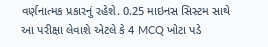વર્ણનાત્મક પ્રકારનું રહેશે. 0.25 માઇનસ સિસ્ટમ સાથે આ પરીક્ષા લેવાશે એટલે કે 4 MCQ ખોટા પડે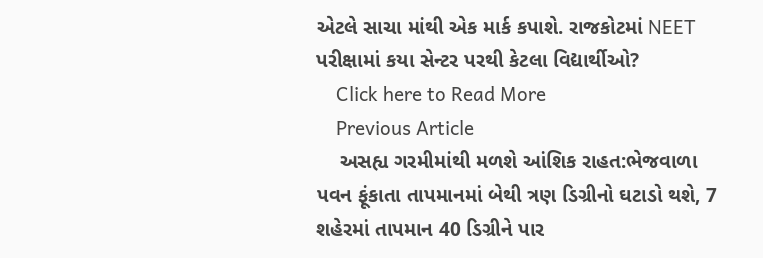એટલે સાચા માંથી એક માર્ક કપાશે. રાજકોટમાં NEET પરીક્ષામાં કયા સેન્ટર પરથી કેટલા વિદ્યાર્થીઓ?
    Click here to Read More
    Previous Article
    અસહ્ય ગરમીમાંથી મળશે આંશિક રાહત:ભેજવાળા પવન ફૂંકાતા તાપમાનમાં બેથી ત્રણ ડિગ્રીનો ઘટાડો થશે, 7 શહેરમાં તાપમાન 40 ડિગ્રીને પાર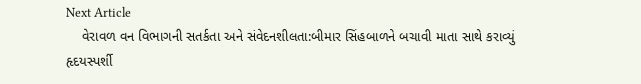Next Article
    વેરાવળ વન વિભાગની સતર્કતા અને સંવેદનશીલતા:બીમાર સિંહબાળને બચાવી માતા સાથે કરાવ્યું હૃદયસ્પર્શી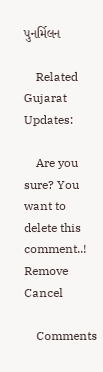પુનર્મિલન

    Related Gujarat Updates:

    Are you sure? You want to delete this comment..! Remove Cancel

    Comments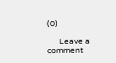(0)

      Leave a comment